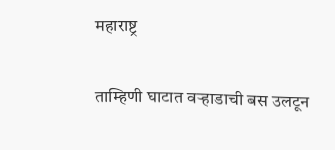महाराष्ट्र

ताम्हिणी घाटात वऱ्हाडाची बस उलटून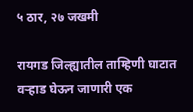५ ठार, २७ जखमी

रायगड जिल्ह्यातील ताम्हिणी घाटात वऱ्हाड घेऊन जाणारी एक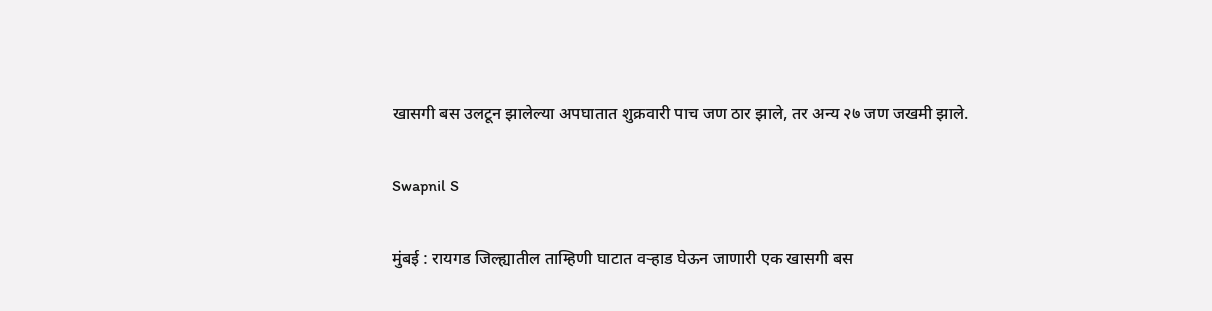खासगी बस उलटून झालेल्या अपघातात शुक्रवारी पाच जण ठार झाले, तर अन्य २७ जण जखमी झाले.

Swapnil S

मुंबई : रायगड जिल्ह्यातील ताम्हिणी घाटात वऱ्हाड घेऊन जाणारी एक खासगी बस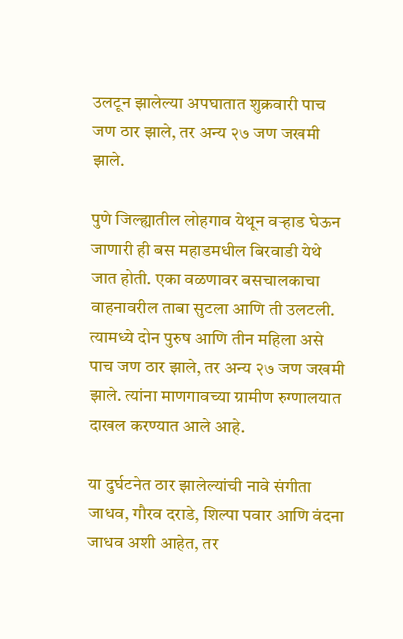उलटून झालेल्या अपघातात शुक्रवारी पाच जण ठार झाले, तर अन्य २७ जण जखमी झाले.

पुणे जिल्ह्यातील लोहगाव येथून वऱ्हाड घेऊन जाणारी ही बस महाडमधील बिरवाडी येथे जात होती. एका वळणावर बसचालकाचा वाहनावरील ताबा सुटला आणि ती उलटली. त्यामध्ये दोन पुरुष आणि तीन महिला असे पाच जण ठार झाले, तर अन्य २७ जण जखमी झाले. त्यांना माणगावच्या ग्रामीण रुग्णालयात दाखल करण्यात आले आहे.

या दुर्घटनेत ठार झालेल्यांची नावे संगीता जाधव, गौरव दराडे, शिल्पा पवार आणि वंदना जाधव अशी आहेत, तर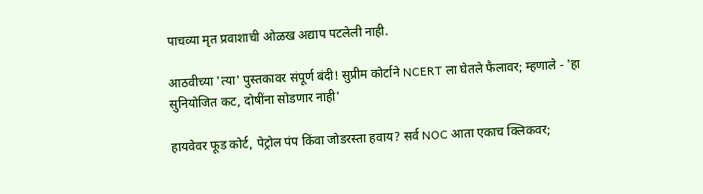पाचव्या मृत प्रवाशाची ओळख अद्याप पटलेली नाही.

आठवीच्या 'त्या' पुस्तकावर संपूर्ण बंदी! सुप्रीम कोर्टाने NCERT ला घेतले फैलावर; म्हणाले - 'हा सुनियोजित कट, दोषींना सोडणार नाही'

हायवेवर फूड कोर्ट, पेट्रोल पंप किंवा जोडरस्ता हवाय? सर्व NOC आता एकाच क्लिकवर;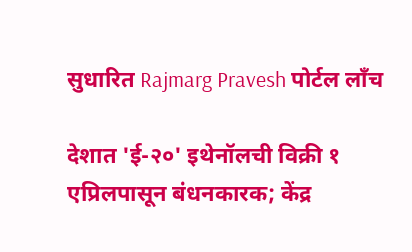सुधारित Rajmarg Pravesh पोर्टल लाँच

देशात 'ई-२०' इथेनॉलची विक्री १ एप्रिलपासून बंधनकारक; केंद्र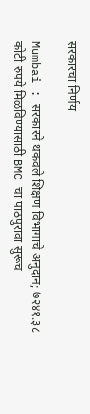सरकारचा निर्णय

Mumbai : सरकारने थकवले शिक्षण विभागाचे अनुदान; ७२४१.३८ कोटी रुपये मिळविण्यासाठी BMC चा पाठपुरावा सुरूच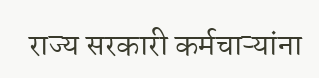राज्य सरकारी कर्मचाऱ्यांना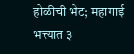होळीची भेट; महागाई भत्त्यात ३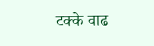टक्के वाढ